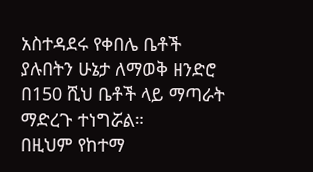አስተዳደሩ የቀበሌ ቤቶች ያሉበትን ሁኔታ ለማወቅ ዘንድሮ በ150 ሺህ ቤቶች ላይ ማጣራት ማድረጉ ተነግሯል።
በዚህም የከተማ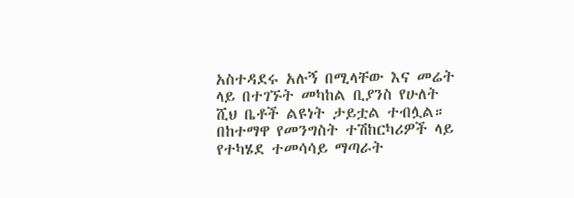አስተዳደሩ አሉኝ በሚላቸው እና መሬት ላይ በተገኙት መካከል ቢያንስ የሁለት ሺህ ቤቶች ልዩነት ታይቷል ተብሏል።
በከተማዋ የመንግስት ተሽከርካሪዎች ላይ የተካሄደ ተመሳሳይ ማጣራት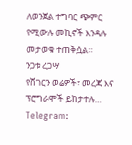ለወንጀል ተግባር ጭምር የሚውሉ መኪኖች እንዳሉ መታወቁ ተጠቅሷል።
ንጋቱ ረጋሣ
የሸገርን ወሬዎች፣ መረጃ እና ፕሮግራሞች ይከታተሉ…
Telegram: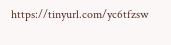https://tinyurl.com/yc6tfzsw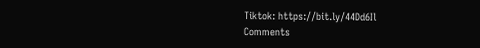Tiktok: https://bit.ly/44Dd6Il
Comments